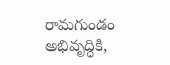రామగుండం అభివృద్ధికి,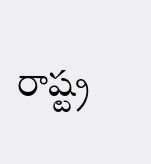రాష్ట్ర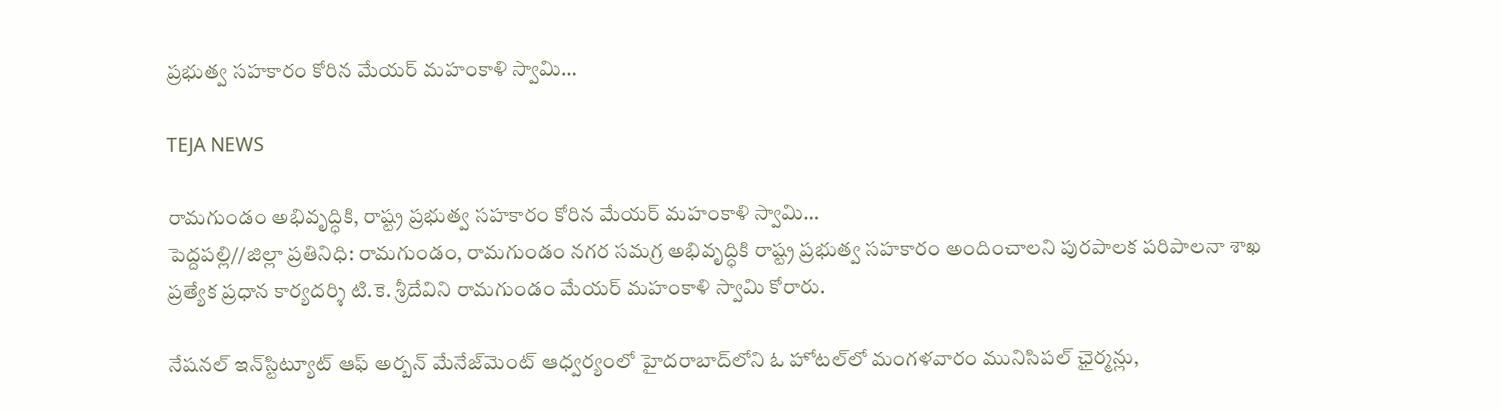ప్రభుత్వ సహకారం కోరిన మేయర్ మహంకాళి స్వామి…

TEJA NEWS

రామగుండం అభివృద్ధికి, రాష్ట్ర ప్రభుత్వ సహకారం కోరిన మేయర్ మహంకాళి స్వామి…
పెద్దపల్లి//జిల్లా ప్రతినిధి: రామగుండం, రామగుండం నగర సమగ్ర అభివృద్ధికి రాష్ట్ర ప్రభుత్వ సహకారం అందించాలని పురపాలక పరిపాలనా శాఖ ప్రత్యేక ప్రధాన కార్యదర్శి టి.కె. శ్రీదేవిని రామగుండం మేయర్ మహంకాళి స్వామి కోరారు.

నేషనల్ ఇన్‌స్టిట్యూట్ ఆఫ్ అర్బన్ మేనేజ్‌మెంట్ ఆధ్వర్యంలో హైదరాబాద్‌లోని ఓ హోటల్‌లో మంగళవారం మునిసిపల్ ఛైర్మన్లు,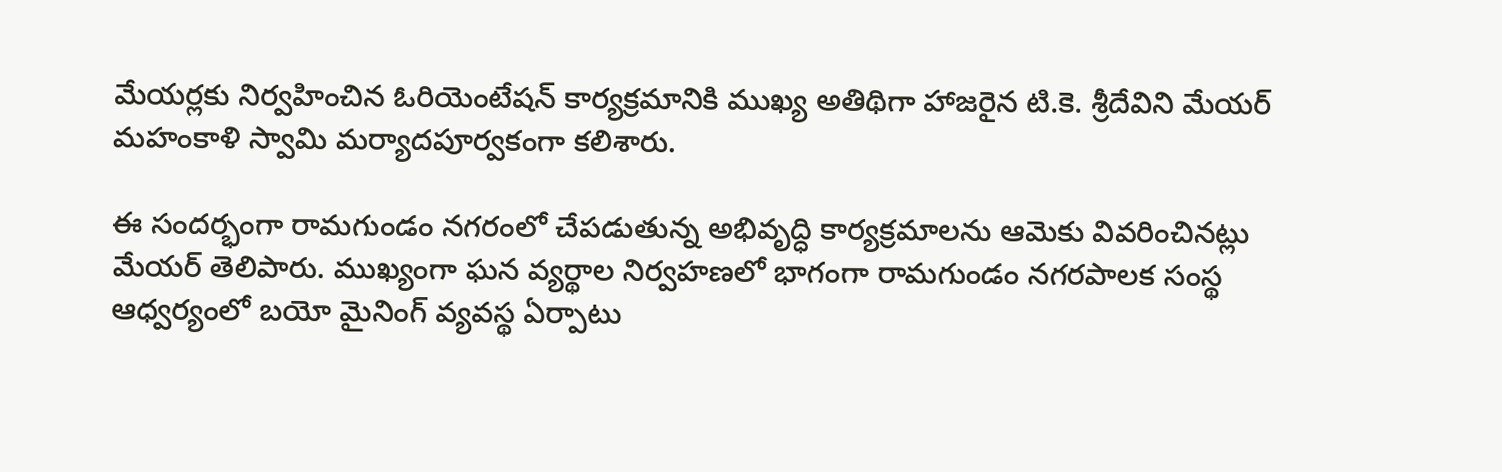మేయర్లకు నిర్వహించిన ఓరియెంటేషన్ కార్యక్రమానికి ముఖ్య అతిథిగా హాజరైన టి.కె. శ్రీదేవిని మేయర్ మహంకాళి స్వామి మర్యాదపూర్వకంగా కలిశారు.

ఈ సందర్భంగా రామగుండం నగరంలో చేపడుతున్న అభివృద్ధి కార్యక్రమాలను ఆమెకు వివరించినట్లు మేయర్ తెలిపారు. ముఖ్యంగా ఘన వ్యర్థాల నిర్వహణలో భాగంగా రామగుండం నగరపాలక సంస్థ ఆధ్వర్యంలో బయో మైనింగ్ వ్యవస్థ ఏర్పాటు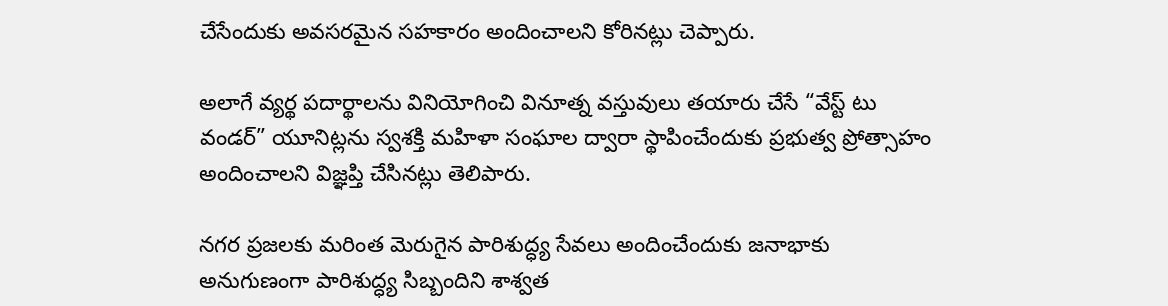చేసేందుకు అవసరమైన సహకారం అందించాలని కోరినట్లు చెప్పారు.

అలాగే వ్యర్థ పదార్థాలను వినియోగించి వినూత్న వస్తువులు తయారు చేసే “వేస్ట్ టు వండర్” యూనిట్లను స్వశక్తి మహిళా సంఘాల ద్వారా స్థాపించేందుకు ప్రభుత్వ ప్రోత్సాహం అందించాలని విజ్ఞప్తి చేసినట్లు తెలిపారు.

నగర ప్రజలకు మరింత మెరుగైన పారిశుద్ధ్య సేవలు అందించేందుకు జనాభాకు అనుగుణంగా పారిశుద్ధ్య సిబ్బందిని శాశ్వత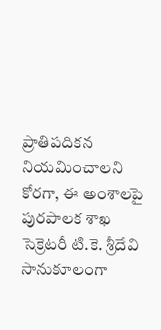ప్రాతిపదికన నియమించాలని కోరగా, ఈ అంశాలపై పురపాలక శాఖ సెక్రెటరీ టి.కె. శ్రీదేవి సానుకూలంగా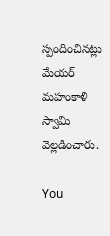స్పందించినట్లు మేయర్ మహంకాళి స్వామి వెల్లడించారు.

You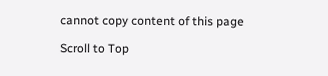cannot copy content of this page

Scroll to Top